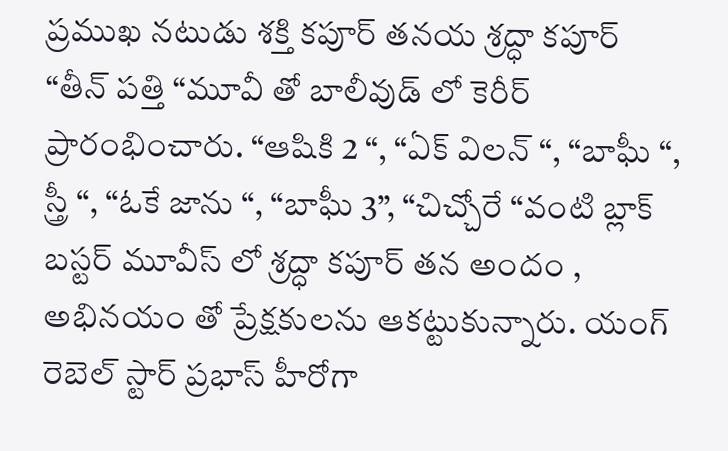ప్రముఖ నటుడు శక్తి కపూర్ తనయ శ్రద్ధా కపూర్ “తీన్ పత్తి “మూవీ తో బాలీవుడ్ లో కెరీర్ ప్రారంభించారు. “ఆషికి 2 “, “ఏక్ విలన్ “, “బాఘీ “, స్త్రీ “, “ఓకే జాను “, “బాఘీ 3”, “చిచ్చోరే “వంటి బ్లాక్ బస్టర్ మూవీస్ లో శ్రద్ధా కపూర్ తన అందం , అభినయం తో ప్రేక్షకులను ఆకట్టుకున్నారు. యంగ్ రెబెల్ స్టార్ ప్రభాస్ హీరోగా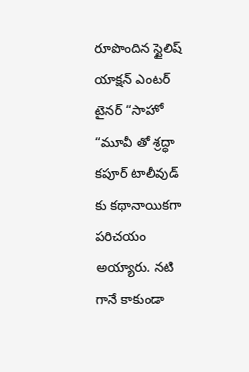రూపొందిన స్టైలిష్ యాక్షన్ ఎంటర్ టైనర్ “సాహో “మూవీ తో శ్రద్ధా కపూర్ టాలీవుడ్ కు కథానాయికగా పరిచయం అయ్యారు. నటి గానే కాకుండా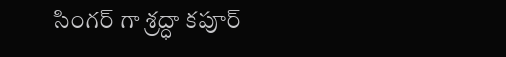సింగర్ గా శ్రద్ధా కపూర్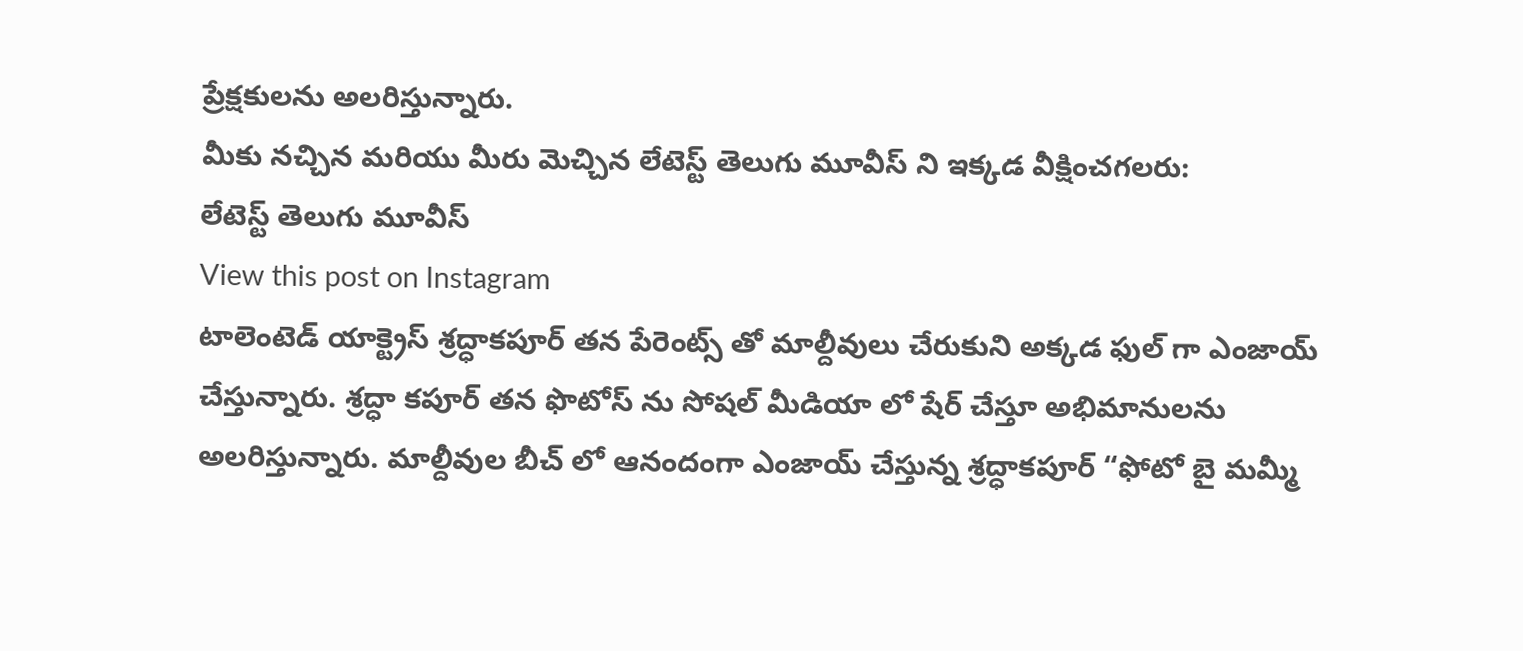ప్రేక్షకులను అలరిస్తున్నారు.
మీకు నచ్చిన మరియు మీరు మెచ్చిన లేటెస్ట్ తెలుగు మూవీస్ ని ఇక్కడ వీక్షించగలరు:
లేటెస్ట్ తెలుగు మూవీస్
View this post on Instagram
టాలెంటెడ్ యాక్ట్రెస్ శ్రద్ధాకపూర్ తన పేరెంట్స్ తో మాల్దీవులు చేరుకుని అక్కడ ఫుల్ గా ఎంజాయ్ చేస్తున్నారు. శ్రద్ధా కపూర్ తన ఫొటోస్ ను సోషల్ మీడియా లో షేర్ చేస్తూ అభిమానులను అలరిస్తున్నారు. మాల్దీవుల బీచ్ లో ఆనందంగా ఎంజాయ్ చేస్తున్న శ్రద్ధాకపూర్ “ఫోటో బై మమ్మీ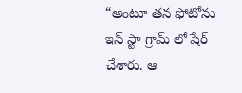“అంటూ తన ఫోటోను ఇన్ స్టా గ్రామ్ లో షేర్ చేశారు. ఆ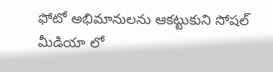ఫోటో అభిమానులను ఆకట్టుకుని సోషల్ మీడియా లో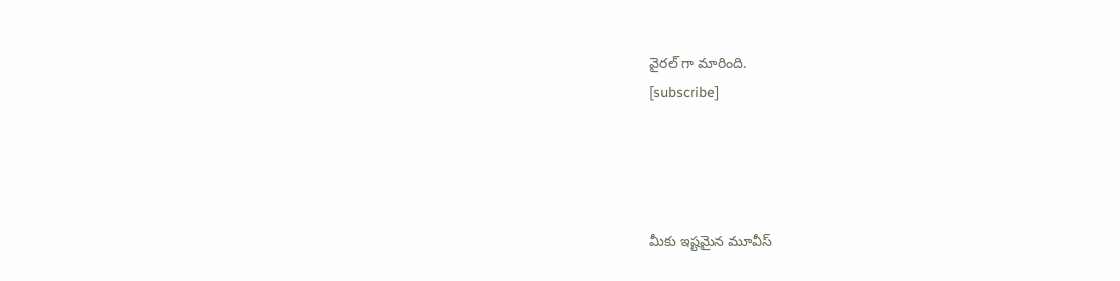వైరల్ గా మారింది.
[subscribe]




మీకు ఇష్టమైన మూవీస్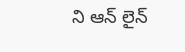ని ఆన్ లైన్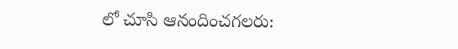లో చూసి ఆనందించగలరు: